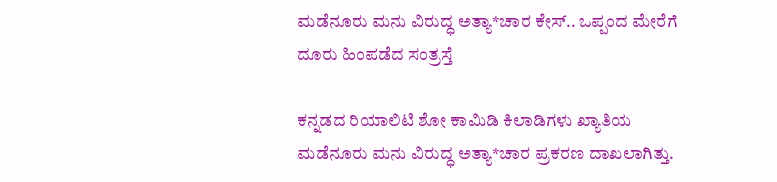ಮಡೆನೂರು ಮನು ವಿರುದ್ಧ ಅತ್ಯಾ*ಚಾರ ಕೇಸ್.. ಒಪ್ಪಂದ ಮೇರೆಗೆ ದೂರು ಹಿಂಪಡೆದ ಸಂತ್ರಸ್ತೆ

ಕನ್ನಡದ ರಿಯಾಲಿಟಿ ಶೋ ಕಾಮಿಡಿ ಕಿಲಾಡಿಗಳು ಖ್ಯಾತಿಯ ಮಡೆನೂರು ಮನು ವಿರುದ್ಧ ಅತ್ಯಾ*ಚಾರ ಪ್ರಕರಣ ದಾಖಲಾಗಿತ್ತು.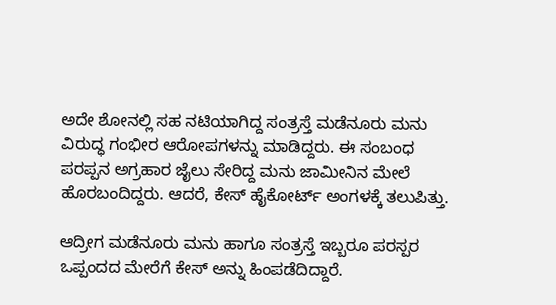ಅದೇ ಶೋನಲ್ಲಿ ಸಹ ನಟಿಯಾಗಿದ್ದ ಸಂತ್ರಸ್ತೆ ಮಡೆನೂರು ಮನು ವಿರುದ್ಧ ಗಂಭೀರ ಆರೋಪಗಳನ್ನು ಮಾಡಿದ್ದರು. ಈ ಸಂಬಂಧ ಪರಪ್ಪನ ಅಗ್ರಹಾರ ಜೈಲು ಸೇರಿದ್ದ ಮನು ಜಾಮೀನಿನ ಮೇಲೆ ಹೊರಬಂದಿದ್ದರು. ಆದರೆ, ಕೇಸ್ ಹೈಕೋರ್ಟ್ ಅಂಗಳಕ್ಕೆ ತಲುಪಿತ್ತು.

ಆದ್ರೀಗ ಮಡೆನೂರು ಮನು ಹಾಗೂ ಸಂತ್ರಸ್ತೆ ಇಬ್ಬರೂ ಪರಸ್ಪರ ಒಪ್ಪಂದದ ಮೇರೆಗೆ ಕೇಸ್ ಅನ್ನು ಹಿಂಪಡೆದಿದ್ದಾರೆ.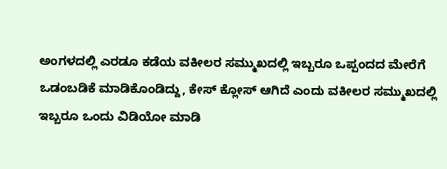ಅಂಗಳದಲ್ಲಿ ಎರಡೂ ಕಡೆಯ ವಕೀಲರ ಸಮ್ಮುಖದಲ್ಲಿ ಇಬ್ಬರೂ ಒಪ್ಪಂದದ ಮೇರೆಗೆ ಒಡಂಬಡಿಕೆ ಮಾಡಿಕೊಂಡಿದ್ದು, ಕೇಸ್‌ ಕ್ಲೋಸ್ ಆಗಿದೆ ಎಂದು ವಕೀಲರ ಸಮ್ಮುಖದಲ್ಲಿ ಇಬ್ಬರೂ ಒಂದು ವಿಡಿಯೋ ಮಾಡಿ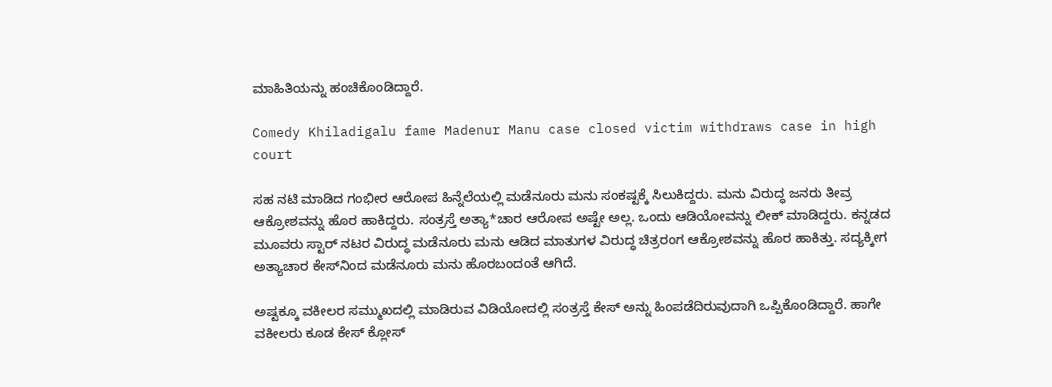ಮಾಹಿತಿಯನ್ನು ಹಂಚಿಕೊಂಡಿದ್ದಾರೆ.

Comedy Khiladigalu fame Madenur Manu case closed victim withdraws case in high court

ಸಹ ನಟಿ ಮಾಡಿದ ಗಂಭೀರ ಆರೋಪ ಹಿನ್ನೆಲೆಯಲ್ಲಿ ಮಡೆನೂರು ಮನು ಸಂಕಷ್ಟಕ್ಕೆ ಸಿಲುಕಿದ್ದರು. ಮನು ವಿರುದ್ಧ ಜನರು ತೀವ್ರ ಆಕ್ರೋಶವನ್ನು ಹೊರ ಹಾಕಿದ್ದರು. ಸಂತ್ರಸ್ತೆ ಅತ್ಯಾ*ಚಾರ ಆರೋಪ ಅಷ್ಟೇ ಅಲ್ಲ. ಒಂದು ಆಡಿಯೋವನ್ನು ಲೀಕ್ ಮಾಡಿದ್ದರು. ಕನ್ನಡದ ಮೂವರು ಸ್ಟಾರ್ ನಟರ ವಿರುದ್ಧ ಮಡೆನೂರು ಮನು ಆಡಿದ ಮಾತುಗಳ ವಿರುದ್ಧ ಚಿತ್ರರಂಗ ಆಕ್ರೋಶವನ್ನು ಹೊರ ಹಾಕಿತ್ತು. ಸದ್ಯಕ್ಕೀಗ ಅತ್ಯಾಚಾರ ಕೇಸ್‌ನಿಂದ ಮಡೆನೂರು ಮನು ಹೊರಬಂದಂತೆ ಆಗಿದೆ.

ಅಷ್ಟಕ್ಕೂ ವಕೀಲರ ಸಮ್ಮುಖದಲ್ಲಿ ಮಾಡಿರುವ ವಿಡಿಯೋದಲ್ಲಿ ಸಂತ್ರಸ್ತೆ ಕೇಸ್ ಅನ್ನು ಹಿಂಪಡೆದಿರುವುದಾಗಿ ಒಪ್ಪಿಕೊಂಡಿದ್ದಾರೆ. ಹಾಗೇ ವಕೀಲರು ಕೂಡ ಕೇಸ್ ಕ್ಲೋಸ್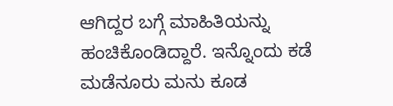ಆಗಿದ್ದರ ಬಗ್ಗೆ ಮಾಹಿತಿಯನ್ನು ಹಂಚಿಕೊಂಡಿದ್ದಾರೆ. ಇನ್ನೊಂದು ಕಡೆ ಮಡೆನೂರು ಮನು ಕೂಡ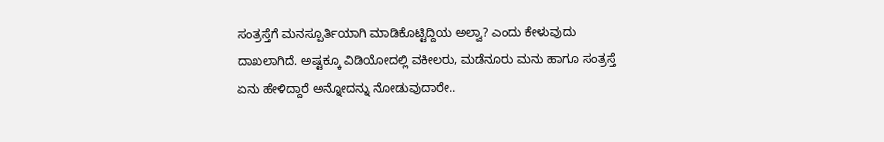ಸಂತ್ರಸ್ತೆಗೆ ಮನಸ್ಪೂರ್ತಿಯಾಗಿ ಮಾಡಿಕೊಟ್ಟಿದ್ದಿಯ ಅಲ್ವಾ? ಎಂದು ಕೇಳುವುದು ದಾಖಲಾಗಿದೆ. ಅಷ್ಟಕ್ಕೂ ವಿಡಿಯೋದಲ್ಲಿ ವಕೀಲರು, ಮಡೆನೂರು ಮನು ಹಾಗೂ ಸಂತ್ರಸ್ತೆ ಏನು ಹೇಳಿದ್ದಾರೆ ಅನ್ನೋದನ್ನು ನೋಡುವುದಾರೇ..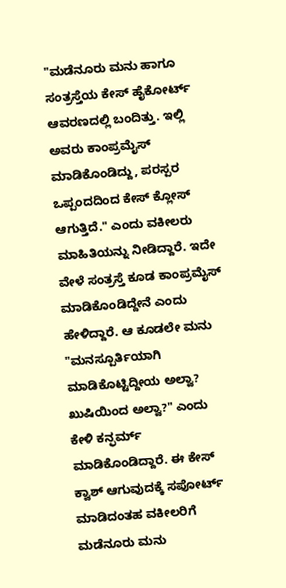"ಮಡೆನೂರು ಮನು ಹಾಗೂ ಸಂತ್ರಸ್ತೆಯ ಕೇಸ್ ಹೈಕೋರ್ಟ್ ಆವರಣದಲ್ಲಿ ಬಂದಿತ್ತು. ಇಲ್ಲಿ ಅವರು ಕಾಂಪ್ರಮೈಸ್ ಮಾಡಿಕೊಂಡಿದ್ದು, ಪರಸ್ಪರ ಒಪ್ಪಂದದಿಂದ ಕೇಸ್ ಕ್ಲೋಸ್ ಆಗುತ್ತಿದೆ." ಎಂದು ವಕೀಲರು ಮಾಹಿತಿಯನ್ನು ನೀಡಿದ್ದಾರೆ. ಇದೇ ವೇಳೆ ಸಂತ್ರಸ್ತೆ ಕೂಡ ಕಾಂಪ್ರಮೈಸ್ ಮಾಡಿಕೊಂಡಿದ್ದೇನೆ ಎಂದು ಹೇಳಿದ್ದಾರೆ. ಆ ಕೂಡಲೇ ಮನು "ಮನಸ್ಪೂರ್ತಿಯಾಗಿ ಮಾಡಿಕೊಟ್ಟಿದ್ದೀಯ ಅಲ್ವಾ? ಖುಷಿಯಿಂದ ಅಲ್ವಾ?" ಎಂದು ಕೇಳಿ ಕನ್ಫರ್ಮ್ ಮಾಡಿಕೊಂಡಿದ್ದಾರೆ. ಈ ಕೇಸ್ ಕ್ವಾಶ್ ಆಗುವುದಕ್ಕೆ ಸಪೋರ್ಟ್ ಮಾಡಿದಂತಹ ವಕೀಲರಿಗೆ ಮಡೆನೂರು ಮನು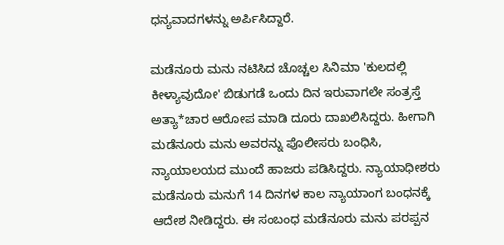ಧನ್ಯವಾದಗಳನ್ನು ಅರ್ಪಿಸಿದ್ದಾರೆ.

ಮಡೆನೂರು ಮನು ನಟಿಸಿದ ಚೊಚ್ಚಲ ಸಿನಿಮಾ 'ಕುಲದಲ್ಲಿ ಕೀಳ್ಯಾವುದೋ' ಬಿಡುಗಡೆ ಒಂದು ದಿನ ಇರುವಾಗಲೇ ಸಂತ್ರಸ್ತೆ ಅತ್ಯಾ*ಚಾರ ಆರೋಪ ಮಾಡಿ ದೂರು ದಾಖಲಿಸಿದ್ದರು. ಹೀಗಾಗಿ ಮಡೆನೂರು ಮನು ಅವರನ್ನು ಪೊಲೀಸರು ಬಂಧಿಸಿ, ನ್ಯಾಯಾಲಯದ ಮುಂದೆ ಹಾಜರು ಪಡಿಸಿದ್ದರು. ನ್ಯಾಯಾಧೀಶರು ಮಡೆನೂರು ಮನುಗೆ 14 ದಿನಗಳ ಕಾಲ ನ್ಯಾಯಾಂಗ ಬಂಧನಕ್ಕೆ ಆದೇಶ ನೀಡಿದ್ದರು. ಈ ಸಂಬಂಧ ಮಡೆನೂರು ಮನು ಪರಪ್ಪನ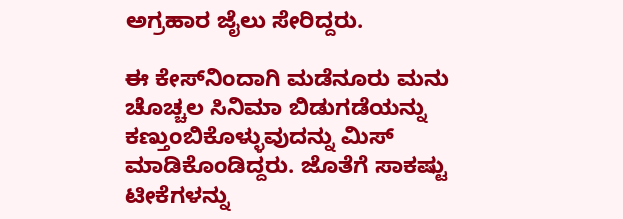ಅಗ್ರಹಾರ ಜೈಲು ಸೇರಿದ್ದರು.

ಈ ಕೇಸ್‌ನಿಂದಾಗಿ ಮಡೆನೂರು ಮನು ಚೊಚ್ಚಲ ಸಿನಿಮಾ ಬಿಡುಗಡೆಯನ್ನು ಕಣ್ತುಂಬಿಕೊಳ್ಳುವುದನ್ನು ಮಿಸ್ ಮಾಡಿಕೊಂಡಿದ್ದರು. ಜೊತೆಗೆ ಸಾಕಷ್ಟು ಟೀಕೆಗಳನ್ನು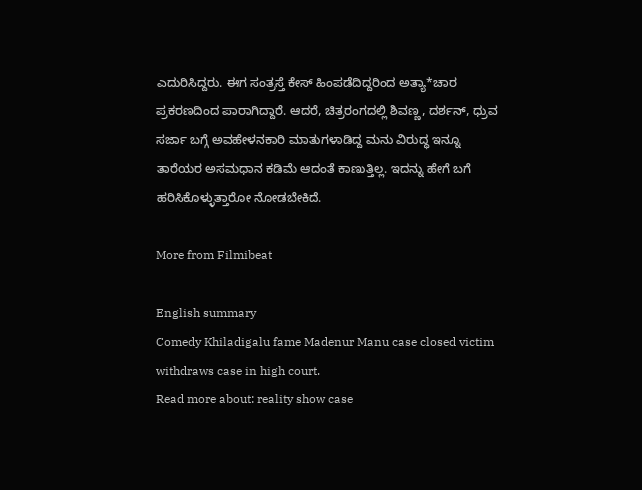ಎದುರಿಸಿದ್ದರು. ಈಗ ಸಂತ್ರಸ್ತೆ ಕೇಸ್ ಹಿಂಪಡೆದಿದ್ದರಿಂದ ಅತ್ಯಾ*ಚಾರ ಪ್ರಕರಣದಿಂದ ಪಾರಾಗಿದ್ದಾರೆ. ಆದರೆ, ಚಿತ್ರರಂಗದಲ್ಲಿ ಶಿವಣ್ಣ, ದರ್ಶನ್, ಧ್ರುವ ಸರ್ಜಾ ಬಗ್ಗೆ ಅವಹೇಳನಕಾರಿ ಮಾತುಗಳಾಡಿದ್ದ ಮನು ವಿರುದ್ಧ ಇನ್ನೂ ತಾರೆಯರ ಅಸಮಧಾನ ಕಡಿಮೆ ಆದಂತೆ ಕಾಣುತ್ತಿಲ್ಲ. ಇದನ್ನು ಹೇಗೆ ಬಗೆ ಹರಿಸಿಕೊಳ್ಳುತ್ತಾರೋ ನೋಡಬೇಕಿದೆ.

More from Filmibeat

English summary
Comedy Khiladigalu fame Madenur Manu case closed victim withdraws case in high court.
Read more about: reality show case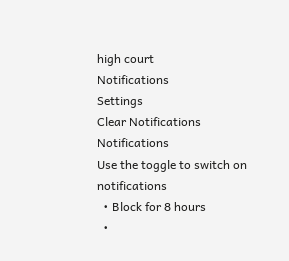high court
Notifications
Settings
Clear Notifications
Notifications
Use the toggle to switch on notifications
  • Block for 8 hours
  •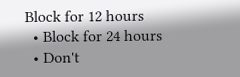Block for 12 hours
  • Block for 24 hours
  • Don't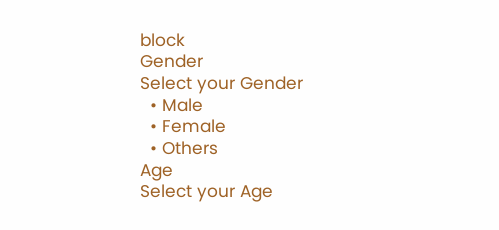block
Gender
Select your Gender
  • Male
  • Female
  • Others
Age
Select your Age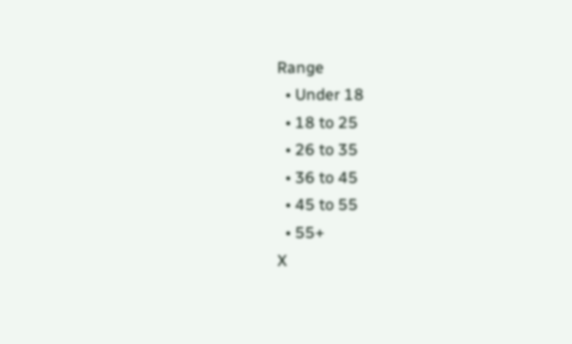Range
  • Under 18
  • 18 to 25
  • 26 to 35
  • 36 to 45
  • 45 to 55
  • 55+
X